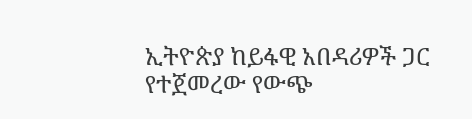ኢትዮጵያ ከይፋዊ አበዳሪዎች ጋር የተጀመረው የውጭ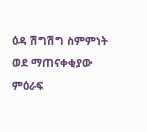ዕዳ ሽግሽግ ስምምነት ወደ ማጠናቀቂያው ምዕራፍ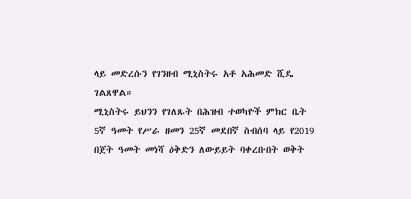ላይ መድረሱን የገንዘብ ሚኒስትሩ አቶ አሕመድ ሺዴ ገልጸዋል።
ሚኒስትሩ ይህንን የገለጹት በሕዝብ ተወካዮች ምክር ቤት 5ኛ ዓመት የሥራ ዘመን 25ኛ መደበኛ ስብሰባ ላይ የ2019 በጀት ዓመት መነሻ ዕቅድን ለውይይት ባቀረቡበት ወቅት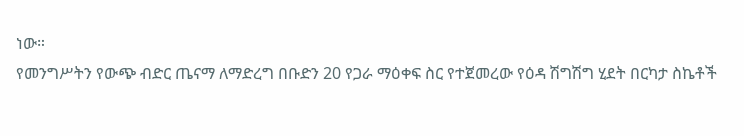ነው።
የመንግሥትን የውጭ ብድር ጤናማ ለማድረግ በቡድን 20 የጋራ ማዕቀፍ ስር የተጀመረው የዕዳ ሽግሽግ ሂደት በርካታ ስኬቶች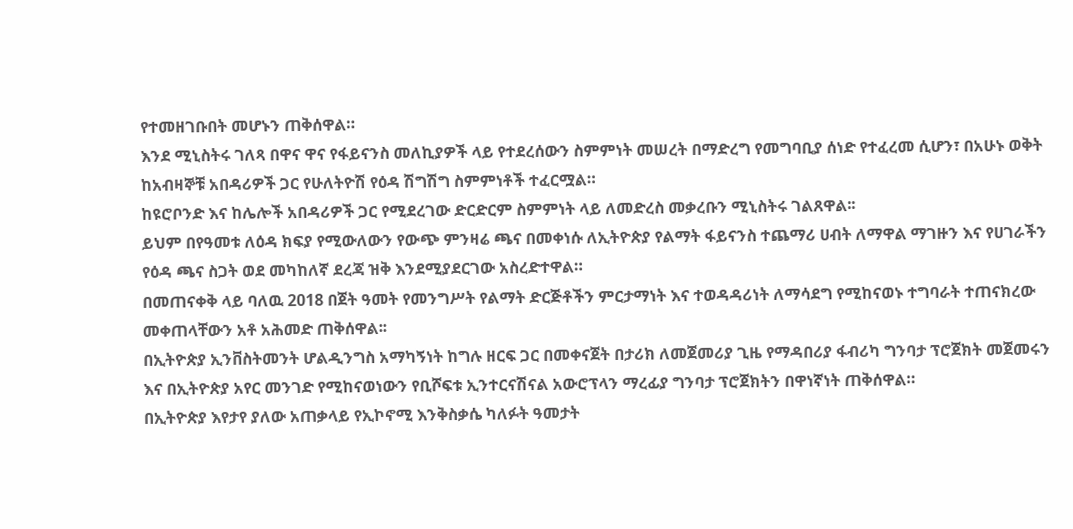የተመዘገቡበት መሆኑን ጠቅሰዋል።
እንደ ሚኒስትሩ ገለጻ በዋና ዋና የፋይናንስ መለኪያዎች ላይ የተደረሰውን ስምምነት መሠረት በማድረግ የመግባቢያ ሰነድ የተፈረመ ሲሆን፣ በአሁኑ ወቅት ከአብዛኞቹ አበዳሪዎች ጋር የሁለትዮሽ የዕዳ ሽግሽግ ስምምነቶች ተፈርሟል።
ከዩሮቦንድ እና ከሌሎች አበዳሪዎች ጋር የሚደረገው ድርድርም ስምምነት ላይ ለመድረስ መቃረቡን ሚኒስትሩ ገልጸዋል፡፡
ይህም በየዓመቱ ለዕዳ ክፍያ የሚውለውን የውጭ ምንዛሬ ጫና በመቀነሱ ለኢትዮጵያ የልማት ፋይናንስ ተጨማሪ ሀብት ለማዋል ማገዙን እና የሀገራችን የዕዳ ጫና ስጋት ወደ መካከለኛ ደረጃ ዝቅ እንደሚያደርገው አስረድተዋል።
በመጠናቀቅ ላይ ባለዉ 2018 በጀት ዓመት የመንግሥት የልማት ድርጅቶችን ምርታማነት እና ተወዳዳሪነት ለማሳደግ የሚከናወኑ ተግባራት ተጠናክረው መቀጠላቸውን አቶ አሕመድ ጠቅሰዋል፡፡
በኢትዮጵያ ኢንቨስትመንት ሆልዲንግስ አማካኝነት ከግሉ ዘርፍ ጋር በመቀናጀት በታሪክ ለመጀመሪያ ጊዜ የማዳበሪያ ፋብሪካ ግንባታ ፕሮጀክት መጀመሩን እና በኢትዮጵያ አየር መንገድ የሚከናወነውን የቢሾፍቱ ኢንተርናሽናል አውሮፕላን ማረፊያ ግንባታ ፕሮጀክትን በዋነኛነት ጠቅሰዋል።
በኢትዮጵያ እየታየ ያለው አጠቃላይ የኢኮኖሚ እንቅስቃሴ ካለፉት ዓመታት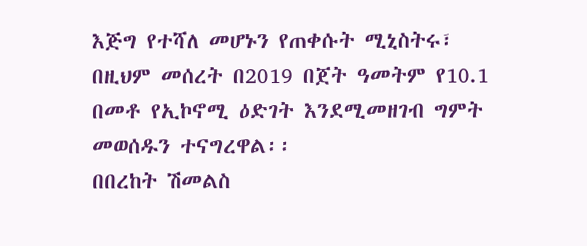እጅግ የተሻለ መሆኑን የጠቀሱት ሚኒስትሩ፣ በዚህም መሰረት በ2019 በጀት ዓመትም የ10.1 በመቶ የኢኮኖሚ ዕድገት እንደሚመዘገብ ግምት መወሰዱን ተናግረዋል፡፡
በበረከት ሽመልስ